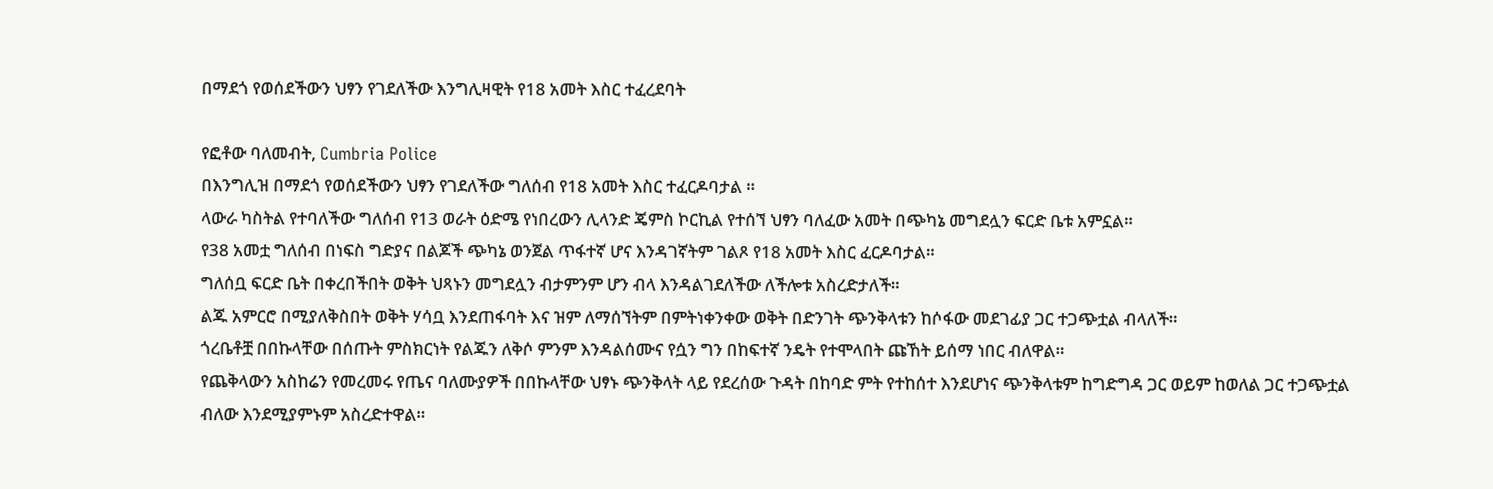በማደጎ የወሰደችውን ህፃን የገደለችው እንግሊዛዊት የ18 አመት እስር ተፈረደባት

የፎቶው ባለመብት, Cumbria Police
በእንግሊዝ በማደጎ የወሰደችውን ህፃን የገደለችው ግለሰብ የ18 አመት እስር ተፈርዶባታል ።
ላውራ ካስትል የተባለችው ግለሰብ የ13 ወራት ዕድሜ የነበረውን ሊላንድ ጄምስ ኮርኪል የተሰኘ ህፃን ባለፈው አመት በጭካኔ መግደሏን ፍርድ ቤቱ አምኗል።
የ38 አመቷ ግለሰብ በነፍስ ግድያና በልጆች ጭካኔ ወንጀል ጥፋተኛ ሆና እንዳገኛትም ገልጾ የ18 አመት እስር ፈርዶባታል።
ግለሰቧ ፍርድ ቤት በቀረበችበት ወቅት ህጻኑን መግደሏን ብታምንም ሆን ብላ እንዳልገደለችው ለችሎቱ አስረድታለች።
ልጁ አምርሮ በሚያለቅስበት ወቅት ሃሳቧ እንደጠፋባት እና ዝም ለማሰኘትም በምትነቀንቀው ወቅት በድንገት ጭንቅላቱን ከሶፋው መደገፊያ ጋር ተጋጭቷል ብላለች።
ጎረቤቶቿ በበኩላቸው በሰጡት ምስክርነት የልጁን ለቅሶ ምንም እንዳልሰሙና የሷን ግን በከፍተኛ ንዴት የተሞላበት ጩኸት ይሰማ ነበር ብለዋል።
የጨቅላውን አስከሬን የመረመሩ የጤና ባለሙያዎች በበኩላቸው ህፃኑ ጭንቅላት ላይ የደረሰው ጉዳት በከባድ ምት የተከሰተ እንደሆነና ጭንቅላቱም ከግድግዳ ጋር ወይም ከወለል ጋር ተጋጭቷል ብለው እንደሚያምኑም አስረድተዋል።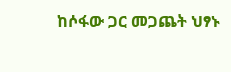ከሶፋው ጋር መጋጨት ህፃኑ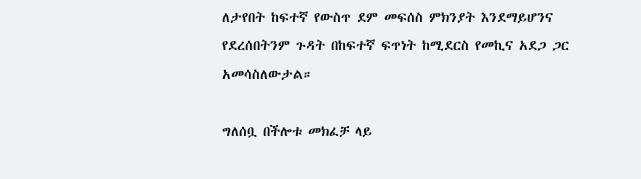ለታየበት ከፍተኛ የውስጥ ደም መፍሰስ ምክንያት እንደማይሆንና የደረሰበትንም ጉዳት በከፍተኛ ፍጥነት ከሚደርስ የመኪና አደጋ ጋር አመሳስለውታል።

ግለሰቧ በችሎቱ መክፈቻ ላይ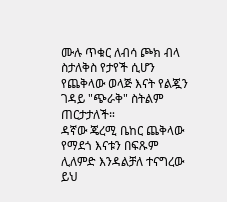ሙሉ ጥቁር ለብሳ ጮክ ብላ ስታለቅስ የታየች ሲሆን የጨቅላው ወላጅ እናት የልጇን ገዳይ "ጭራቅ" ስትልም ጠርታታለች።
ዳኛው ጄረሚ ቤከር ጨቅላው የማደጎ እናቱን በፍጹም ሊለምድ እንዳልቻለ ተናግረው ይህ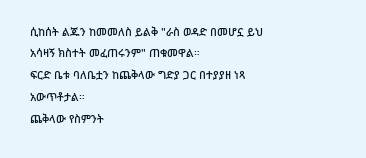ሲከሰት ልጁን ከመመለስ ይልቅ "ራስ ወዳድ በመሆኗ ይህ አሳዛኝ ክስተት መፈጠሩንም" ጠቁመዋል።
ፍርድ ቤቱ ባለቤቷን ከጨቅላው ግድያ ጋር በተያያዘ ነጻ አውጥቶታል።
ጨቅላው የስምንት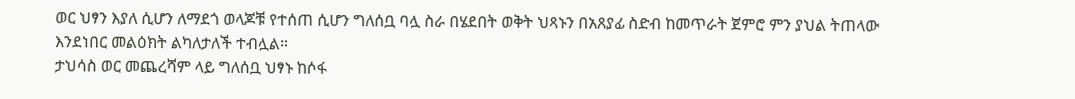ወር ህፃን እያለ ሲሆን ለማደጎ ወላጆቹ የተሰጠ ሲሆን ግለሰቧ ባሏ ስራ በሄደበት ወቅት ህጻኑን በአጸያፊ ስድብ ከመጥራት ጀምሮ ምን ያህል ትጠላው እንደነበር መልዕክት ልካለታለች ተብሏል።
ታህሳስ ወር መጨረሻም ላይ ግለሰቧ ህፃኑ ከሶፋ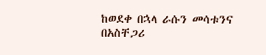ከወደቀ በኋላ ራሱን መሳቱንና በአስቸጋሪ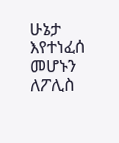ሁኔታ እየተነፈሰ መሆኑን ለፖሊስ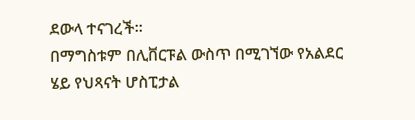ደውላ ተናገረች።
በማግስቱም በሊቨርፑል ውስጥ በሚገኘው የአልደር ሄይ የህጻናት ሆስፒታል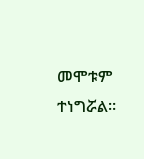መሞቱም ተነግሯል።